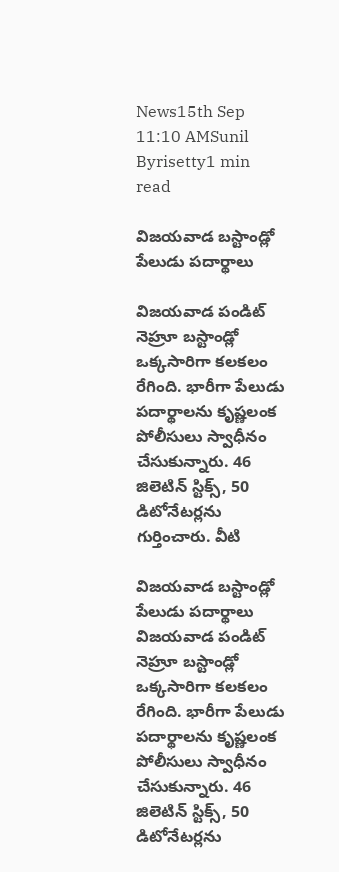News15th Sep 11:10 AMSunil Byrisetty1 min read

విజయవాడ బస్టాండ్లో పేలుడు పదార్థాలు

విజయవాడ పండిట్ నెహ్రూ బస్టాండ్లో ఒక్కసారిగా కలకలం రేగింది. భారీగా పేలుడు పదార్థాలను కృష్ణలంక పోలీసులు స్వాధీనం చేసుకున్నారు. 46 జిలెటిన్ స్టిక్స్, 50 డిటోనేటర్లను గుర్తించారు. వీటి

విజయవాడ బస్టాండ్లో పేలుడు పదార్థాలు
విజయవాడ పండిట్ నెహ్రూ బస్టాండ్లో ఒక్కసారిగా కలకలం రేగింది. భారీగా పేలుడు పదార్థాలను కృష్ణలంక పోలీసులు స్వాధీనం చేసుకున్నారు. 46 జిలెటిన్ స్టిక్స్, 50 డిటోనేటర్లను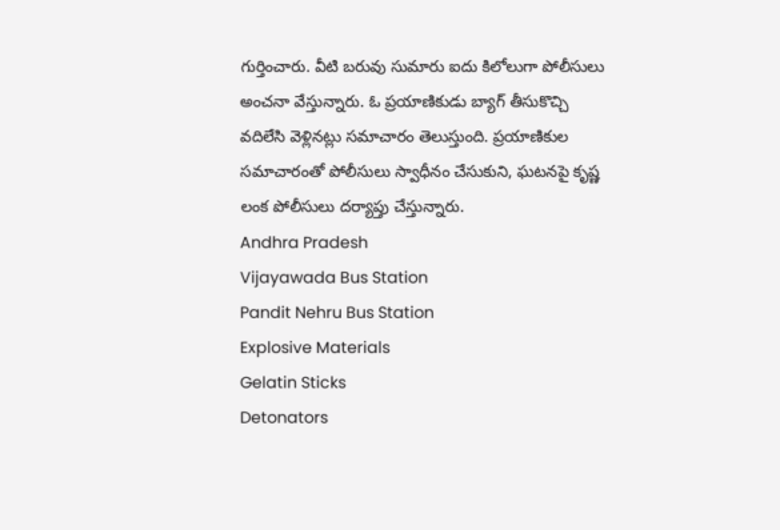గుర్తించారు. వీటి బరువు సుమారు ఐదు కిలోలుగా పోలీసులు అంచనా వేస్తున్నారు. ఓ ప్రయాణికుడు బ్యాగ్ తీసుకొచ్చి వదిలేసి వెళ్లినట్లు సమాచారం తెలుస్తుంది. ప్రయాణికుల సమాచారంతో పోలీసులు స్వాధీనం చేసుకుని, ఘటనపై కృష్ణ లంక పోలీసులు దర్యాప్తు చేస్తున్నారు.
Andhra Pradesh
Vijayawada Bus Station
Pandit Nehru Bus Station
Explosive Materials
Gelatin Sticks
Detonators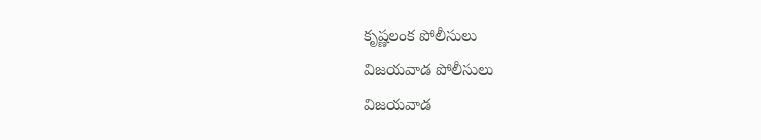కృష్ణలంక పోలీసులు
విజయవాడ పోలీసులు
విజయవాడ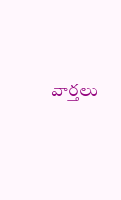వార్తలు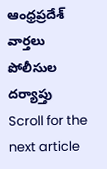ఆంధ్రప్రదేశ్ వార్తలు
పోలీసుల దర్యాప్తు
Scroll for the next article